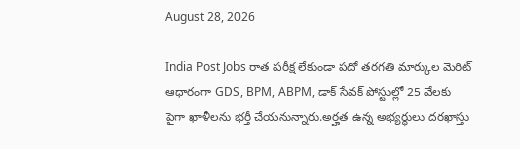August 28, 2026

India Post Jobs రాత పరీక్ష లేకుండా పదో తరగతి మార్కుల మెరిట్‌ ఆధారంగా GDS, BPM, ABPM, డాక్ సేవక్ పోస్టుల్లో 25 వేలకు పైగా ఖాళీలను భర్తీ చేయనున్నారు.అర్హత ఉన్న అభ్యర్థులు దరఖాస్తు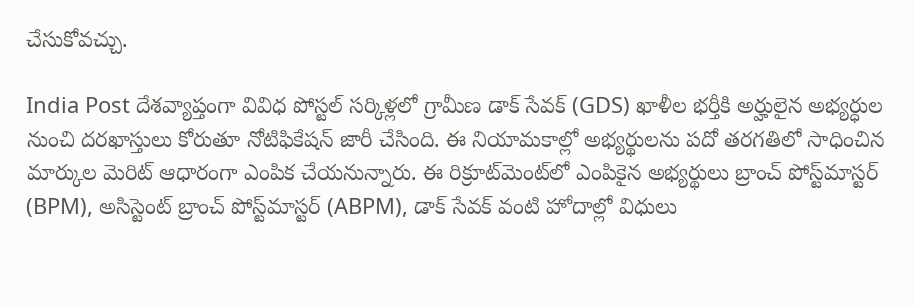చేసుకోవచ్చు.

India Post దేశవ్యాప్తంగా వివిధ పోస్టల్ సర్కిళ్లలో గ్రామీణ డాక్ సేవక్ (GDS) ఖాళీల భర్తీకి అర్హులైన అభ్యర్ధుల నుంచి దరఖాస్తులు కోరుతూ నోటిఫికేషన్‌ జారీ చేసింది. ఈ నియామకాల్లో అభ్యర్థులను పదో తరగతిలో సాధించిన మార్కుల మెరిట్ ఆధారంగా ఎంపిక చేయనున్నారు. ఈ రిక్రూట్‌మెంట్‌లో ఎంపికైన అభ్యర్థులు బ్రాంచ్ పోస్ట్‌మాస్టర్ (BPM), అసిస్టెంట్ బ్రాంచ్ పోస్ట్‌మాస్టర్ (ABPM), డాక్ సేవక్ వంటి హోదాల్లో విధులు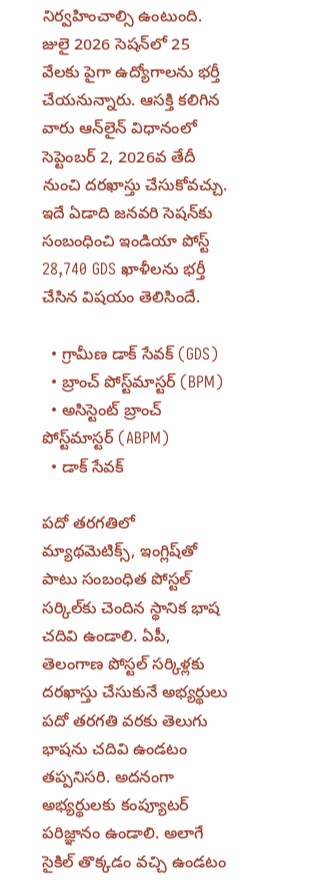నిర్వహించాల్సి ఉంటుంది. జులై 2026 సెషన్‌లో 25 వేలకు పైగా ఉద్యోగాలను భర్తీ చేయనున్నారు. ఆసక్తి కలిగిన వారు ఆన్‌లైన్‌ విధానంలో సెప్టెంబర్‌ 2, 2026వ తేదీ నుంచి దరఖాస్తు చేసుకోవచ్చు. ఇదే ఏడాది జనవరి సెషన్‌కు సంబంధించి ఇండియా పోస్ట్ 28,740 GDS ఖాళీలను భర్తీ చేసిన విషయం తెలిసిందే.

  • గ్రామీణ డాక్ సేవక్ (GDS)
  • బ్రాంచ్ పోస్ట్‌మాస్టర్ (BPM)
  • అసిస్టెంట్ బ్రాంచ్ పోస్ట్‌మాస్టర్ (ABPM)
  • డాక్ సేవక్

పదో తరగతిలో మ్యాథమెటిక్స్, ఇంగ్లిష్‌తో పాటు సంబంధిత పోస్టల్ సర్కిల్‌కు చెందిన స్థానిక భాష చదివి ఉండాలి. ఏపీ, తెలంగాణ పోస్టల్ సర్కిళ్లకు దరఖాస్తు చేసుకునే అభ్యర్థులు పదో తరగతి వరకు తెలుగు భాషను చదివి ఉండటం తప్పనిసరి. అదనంగా అభ్యర్థులకు కంప్యూటర్ పరిజ్ఞానం ఉండాలి. అలాగే సైకిల్ తొక్కడం వచ్చి ఉండటం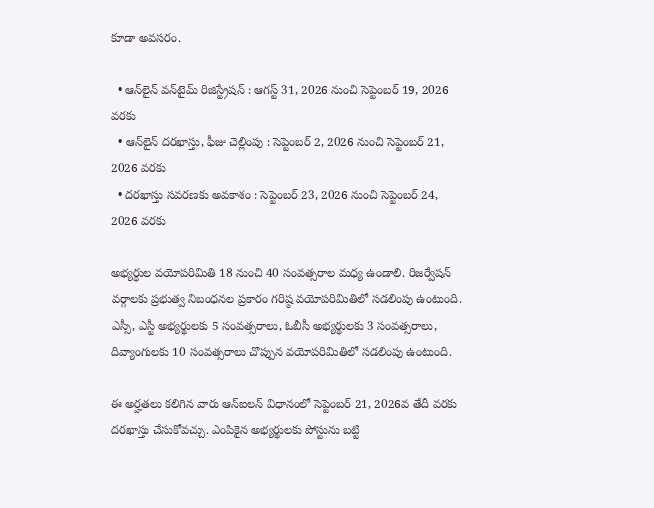కూడా అవసరం.

  • ఆన్‌లైన్ వన్‌టైమ్ రిజిస్ట్రేషన్ : ఆగస్ట్‌ 31, 2026 నుంచి సెప్టెంబర్ 19, 2026 వరకు
  • ఆన్‌లైన్ దరఖాస్తు, ఫీజు చెల్లింపు : సెప్టెంబర్‌ 2, 2026 నుంచి సెప్టెంబర్‌ 21, 2026 వరకు
  • దరఖాస్తు సవరణకు అవకాశం : సెప్టెంబర్‌ 23, 2026 నుంచి సెప్టెంబర్‌ 24, 2026 వరకు

అభ్యర్ధుల వయోపరిమితి 18 నుంచి 40 సంవత్సరాల మధ్య ఉండాలి. రిజర్వేషన్ వర్గాలకు ప్రభుత్వ నిబంధనల ప్రకారం గరిష్ఠ వయోపరిమితిలో సడలింపు ఉంటుంది. ఎస్సీ, ఎస్టీ అభ్యర్థులకు 5 సంవత్సరాలు, ఓబీసీ అభ్యర్థులకు 3 సంవత్సరాలు, దివ్యాంగులకు 10 సంవత్సరాలు చొప్పున వయోపరిమితిలో సడలింపు ఉంటుంది.

ఈ అర్హతలు కలిగిన వారు ఆన్‌ఐలన్‌ విధానంలో సెప్టెంబర్ 21, 2026వ తేదీ వరకు దరఖాస్తు చేసుకోవచ్చు. ఎంపికైన అభ్యర్థులకు పోస్టును బట్టి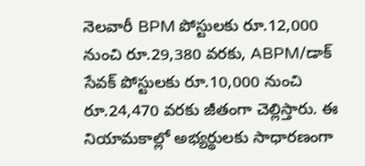నెలవారీ BPM పోస్టులకు రూ.12,000 నుంచి రూ.29,380 వరకు, ABPM/డాక్ సేవక్ పోస్టులకు రూ.10,000 నుంచి రూ.24,470 వరకు జీతంగా చెల్లిస్తారు. ఈ నియామకాల్లో అభ్యర్థులకు సాధారణంగా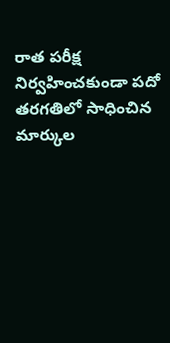రాత పరీక్ష నిర్వహించకుండా పదో తరగతిలో సాధించిన మార్కుల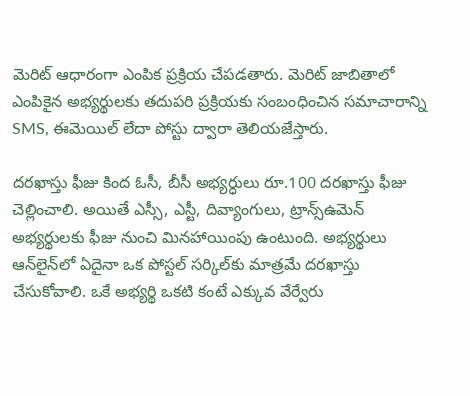మెరిట్ ఆధారంగా ఎంపిక ప్రక్రియ చేపడతారు. మెరిట్ జాబితాలో ఎంపికైన అభ్యర్థులకు తదుపరి ప్రక్రియకు సంబంధించిన సమాచారాన్ని SMS, ఈమెయిల్ లేదా పోస్టు ద్వారా తెలియజేస్తారు.

దరఖాస్తు ఫీజు కింద ఓసీ, బీసీ అభ్యర్ధులు రూ.100 దరఖాస్తు ఫీజు చెల్లించాలి. అయితే ఎస్సీ, ఎస్టీ, దివ్యాంగులు, ట్రాన్స్‌ఉమెన్ అభ్యర్థులకు ఫీజు నుంచి మినహాయింపు ఉంటుంది. అభ్యర్థులు ఆన్‌లైన్‌లో ఏదైనా ఒక పోస్టల్ సర్కిల్‌కు మాత్రమే దరఖాస్తు చేసుకోవాలి. ఒకే అభ్యర్థి ఒకటి కంటే ఎక్కువ వేర్వేరు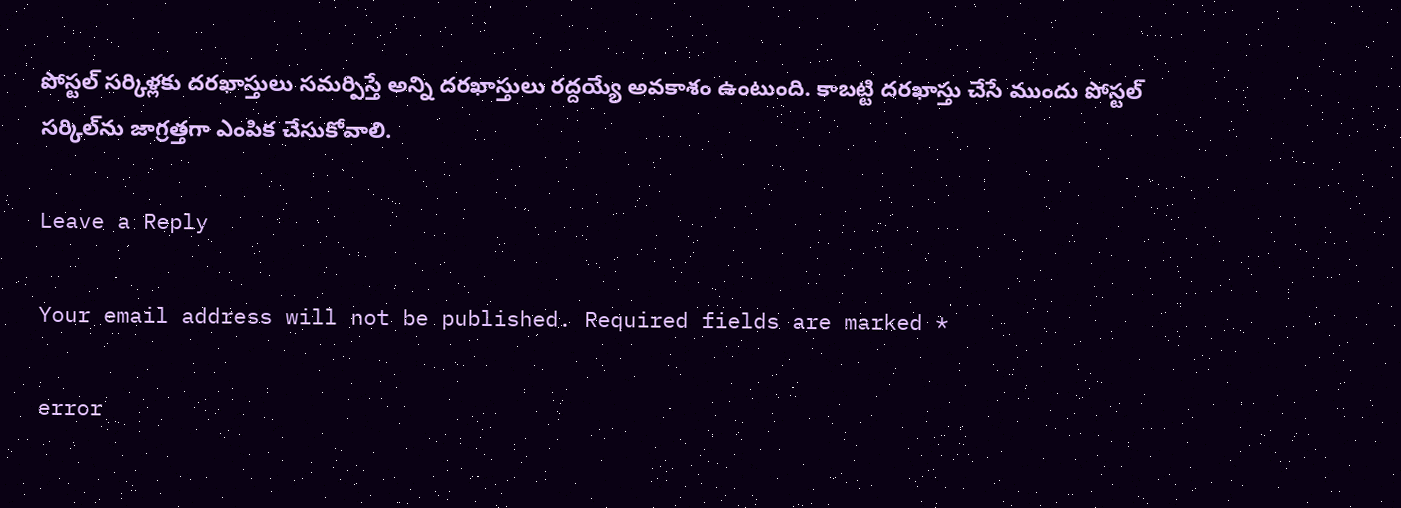పోస్టల్ సర్కిళ్లకు దరఖాస్తులు సమర్పిస్తే అన్ని దరఖాస్తులు రద్దయ్యే అవకాశం ఉంటుంది. కాబట్టి దరఖాస్తు చేసే ముందు పోస్టల్ సర్కిల్‌ను జాగ్రత్తగా ఎంపిక చేసుకోవాలి.

Leave a Reply

Your email address will not be published. Required fields are marked *

error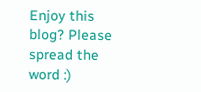Enjoy this blog? Please spread the word :)